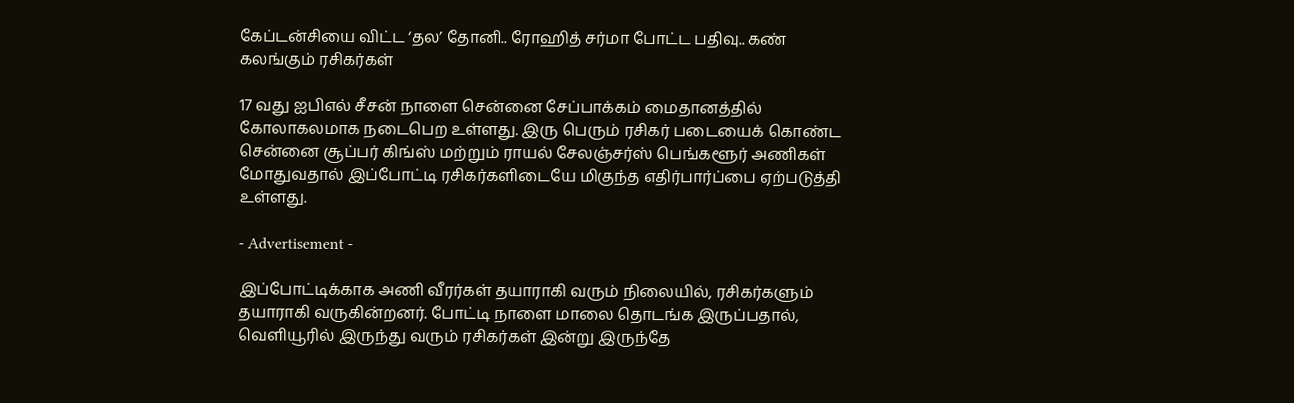கேப்டன்சியை விட்ட ‘தல’ தோனி.. ரோஹித் சர்மா போட்ட பதிவு.. கண் கலங்கும் ரசிகர்கள்

17 வது ஐபிஎல் சீசன் நாளை சென்னை சேப்பாக்கம் மைதானத்தில் கோலாகலமாக நடைபெற உள்ளது. இரு பெரும் ரசிகர் படையைக் கொண்ட சென்னை சூப்பர் கிங்ஸ் மற்றும் ராயல் சேலஞ்சர்ஸ் பெங்களூர் அணிகள் மோதுவதால் இப்போட்டி ரசிகர்களிடையே மிகுந்த எதிர்பார்ப்பை ஏற்படுத்தி உள்ளது.

- Advertisement -

இப்போட்டிக்காக அணி வீரர்கள் தயாராகி வரும் நிலையில், ரசிகர்களும் தயாராகி வருகின்றனர். போட்டி நாளை மாலை தொடங்க இருப்பதால், வெளியூரில் இருந்து வரும் ரசிகர்கள் இன்று இருந்தே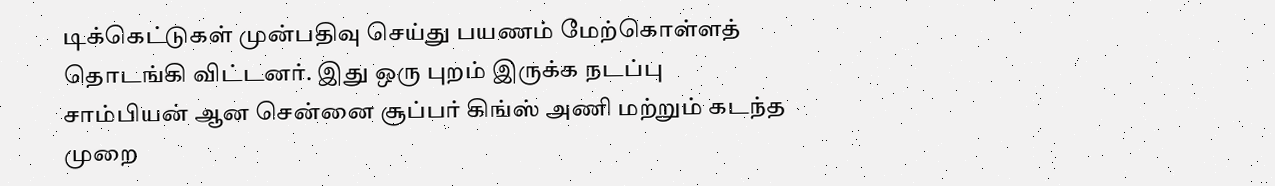டிக்கெட்டுகள் முன்பதிவு செய்து பயணம் மேற்கொள்ளத் தொடங்கி விட்டனர். இது ஒரு புறம் இருக்க நடப்பு சாம்பியன் ஆன சென்னை சூப்பர் கிங்ஸ் அணி மற்றும் கடந்த முறை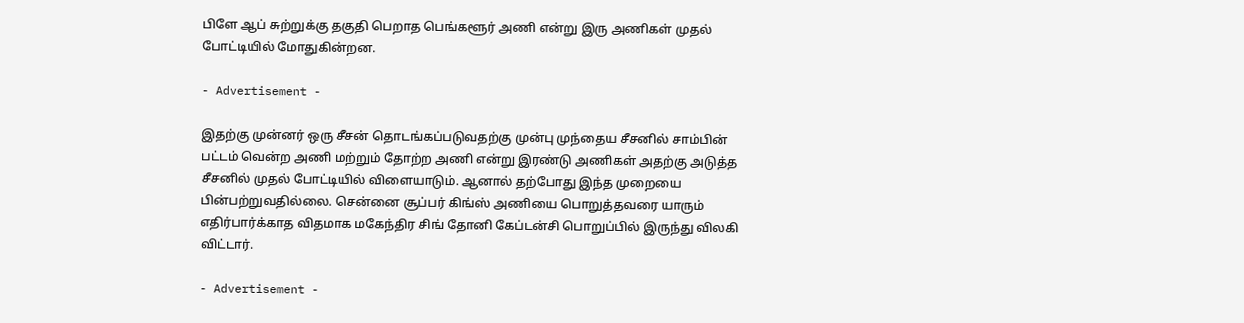பிளே ஆப் சுற்றுக்கு தகுதி பெறாத பெங்களூர் அணி என்று இரு அணிகள் முதல் போட்டியில் மோதுகின்றன.

- Advertisement -

இதற்கு முன்னர் ஒரு சீசன் தொடங்கப்படுவதற்கு முன்பு முந்தைய சீசனில் சாம்பின் பட்டம் வென்ற அணி மற்றும் தோற்ற அணி என்று இரண்டு அணிகள் அதற்கு அடுத்த சீசனில் முதல் போட்டியில் விளையாடும். ஆனால் தற்போது இந்த முறையை பின்பற்றுவதில்லை. சென்னை சூப்பர் கிங்ஸ் அணியை பொறுத்தவரை யாரும் எதிர்பார்க்காத விதமாக மகேந்திர சிங் தோனி கேப்டன்சி பொறுப்பில் இருந்து விலகி விட்டார்.

- Advertisement -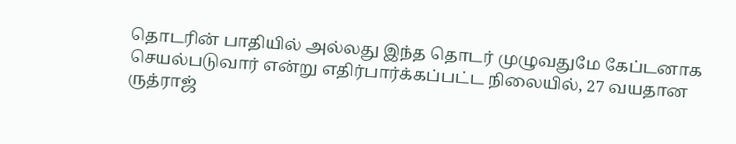தொடரின் பாதியில் அல்லது இந்த தொடர் முழுவதுமே கேப்டனாக செயல்படுவார் என்று எதிர்பார்க்கப்பட்ட நிலையில், 27 வயதான ருத்ராஜ்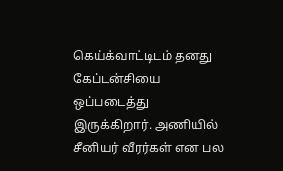கெய்க்வாட்டிடம் தனது கேப்டன்சியை ஒப்படைத்து இருக்கிறார். அணியில் சீனியர் வீரர்கள் என பல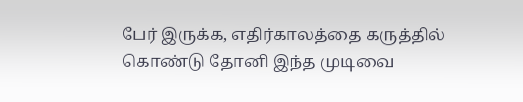பேர் இருக்க, எதிர்காலத்தை கருத்தில் கொண்டு தோனி இந்த முடிவை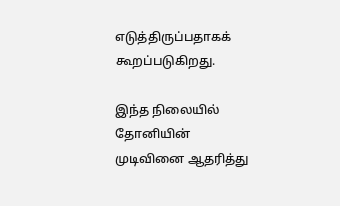எடுத்திருப்பதாகக் கூறப்படுகிறது.

இந்த நிலையில் தோனியின் முடிவினை ஆதரித்து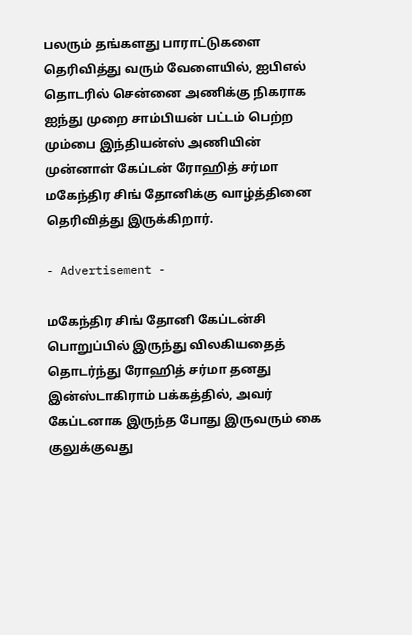பலரும் தங்களது பாராட்டுகளை தெரிவித்து வரும் வேளையில், ஐபிஎல் தொடரில் சென்னை அணிக்கு நிகராக ஐந்து முறை சாம்பியன் பட்டம் பெற்ற மும்பை இந்தியன்ஸ் அணியின் முன்னாள் கேப்டன் ரோஹித் சர்மா மகேந்திர சிங் தோனிக்கு வாழ்த்தினை தெரிவித்து இருக்கிறார்.

- Advertisement -

மகேந்திர சிங் தோனி கேப்டன்சி பொறுப்பில் இருந்து விலகியதைத் தொடர்ந்து ரோஹித் சர்மா தனது இன்ஸ்டாகிராம் பக்கத்தில், அவர் கேப்டனாக இருந்த போது இருவரும் கை குலுக்குவது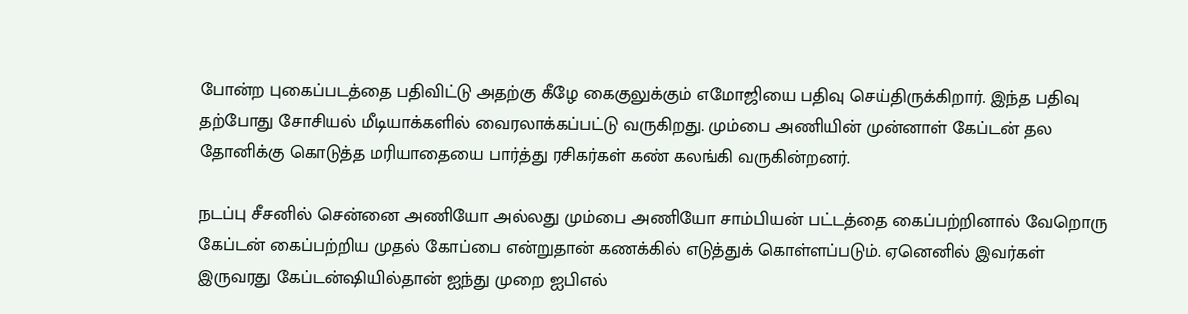போன்ற புகைப்படத்தை பதிவிட்டு அதற்கு கீழே கைகுலுக்கும் எமோஜியை பதிவு செய்திருக்கிறார். இந்த பதிவு தற்போது சோசியல் மீடியாக்களில் வைரலாக்கப்பட்டு வருகிறது. மும்பை அணியின் முன்னாள் கேப்டன் தல தோனிக்கு கொடுத்த மரியாதையை பார்த்து ரசிகர்கள் கண் கலங்கி வருகின்றனர்.

நடப்பு சீசனில் சென்னை அணியோ அல்லது மும்பை அணியோ சாம்பியன் பட்டத்தை கைப்பற்றினால் வேறொரு கேப்டன் கைப்பற்றிய முதல் கோப்பை என்றுதான் கணக்கில் எடுத்துக் கொள்ளப்படும். ஏனெனில் இவர்கள் இருவரது கேப்டன்ஷியில்தான் ஐந்து முறை ஐபிஎல்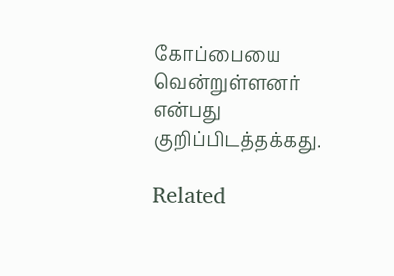கோப்பையை வென்றுள்ளனர் என்பது குறிப்பிடத்தக்கது.

Related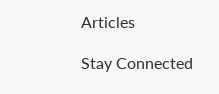Articles

Stay Connected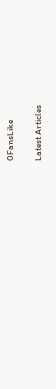0FansLike

Latest Articles